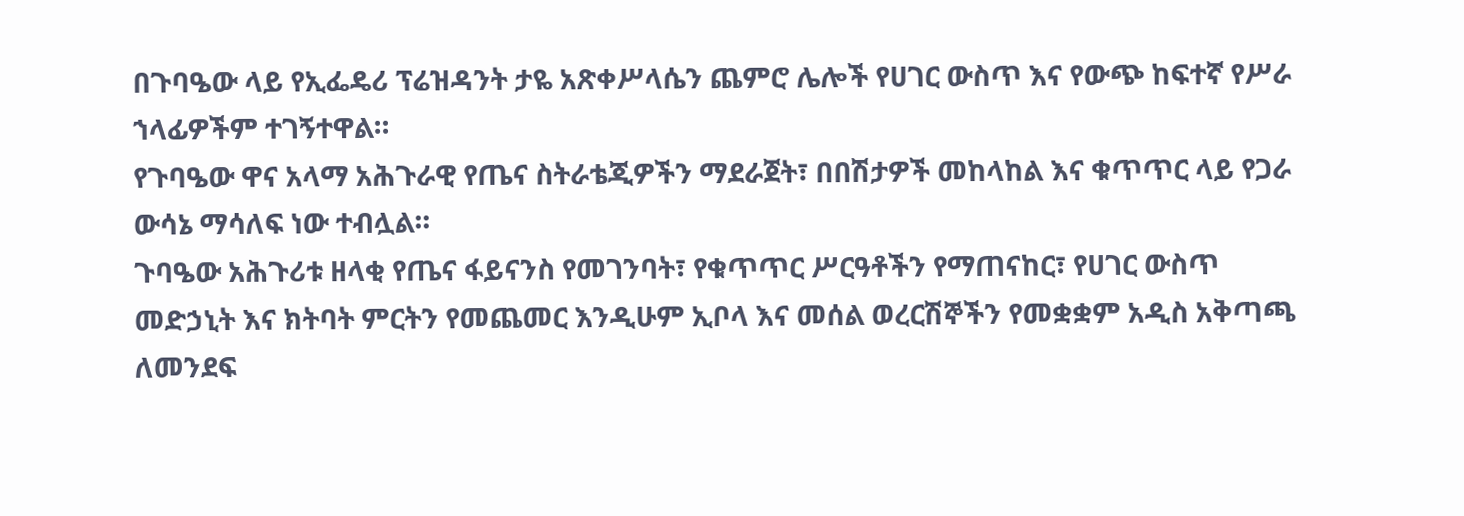በጉባዔው ላይ የኢፌዴሪ ፕሬዝዳንት ታዬ አጽቀሥላሴን ጨምሮ ሌሎች የሀገር ውስጥ እና የውጭ ከፍተኛ የሥራ ኀላፊዎችም ተገኝተዋል።
የጉባዔው ዋና አላማ አሕጉራዊ የጤና ስትራቴጂዎችን ማደራጀት፣ በበሽታዎች መከላከል እና ቁጥጥር ላይ የጋራ ውሳኔ ማሳለፍ ነው ተብሏል።
ጉባዔው አሕጉሪቱ ዘላቂ የጤና ፋይናንስ የመገንባት፣ የቁጥጥር ሥርዓቶችን የማጠናከር፣ የሀገር ውስጥ መድኃኒት እና ክትባት ምርትን የመጨመር እንዲሁም ኢቦላ እና መሰል ወረርሽኞችን የመቋቋም አዲስ አቅጣጫ ለመንደፍ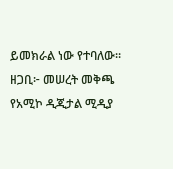ይመክራል ነው የተባለው።
ዘጋቢ፦ መሠረት መቅጫ
የአሚኮ ዲጂታል ሚዲያ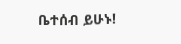ቤተሰብ ይሁኑ!